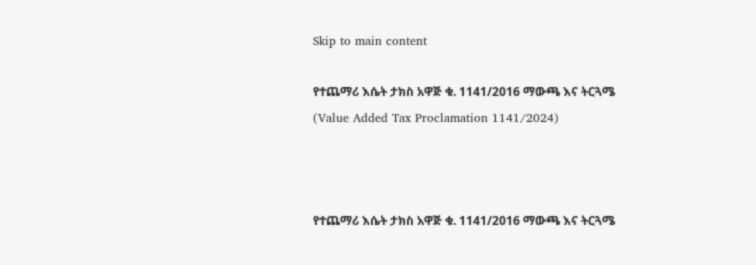Skip to main content

የተጨማሪ እሴት ታክስ አዋጅ ቁ. 1141/2016 ማውጫ እና ትርጓሜ (Value Added Tax Proclamation 1141/2024)



የተጨማሪ እሴት ታክስ አዋጅ ቁ. 1141/2016 ማውጫ እና ትርጓሜ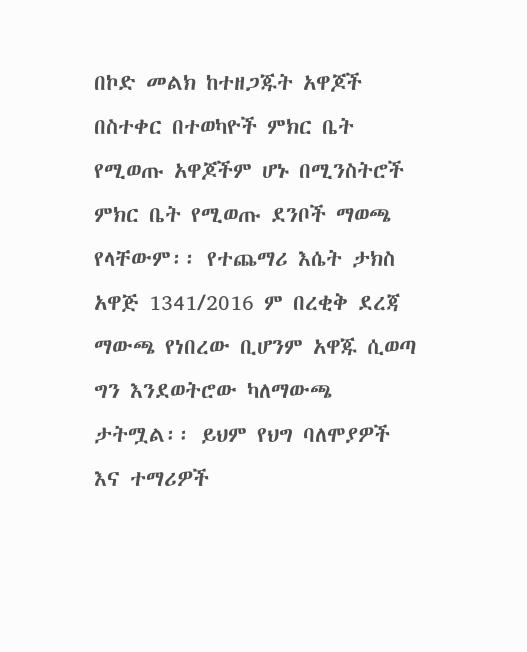በኮድ መልክ ከተዘጋጁት አዋጆች በስተቀር በተወካዮች ምክር ቤት የሚወጡ አዋጆችም ሆኑ በሚንስትሮች ምክር ቤት የሚወጡ ደንቦች ማወጫ የላቸውም፡፡ የተጨማሪ እሴት ታክስ አዋጅ 1341/2016 ም በረቂቅ ደረጃ ማውጫ የነበረው ቢሆንም አዋጁ ሲወጣ ግን እንደወትሮው ካለማውጫ ታትሟል፡፡ ይህም የህግ ባለሞያዎች እና ተማሪዎች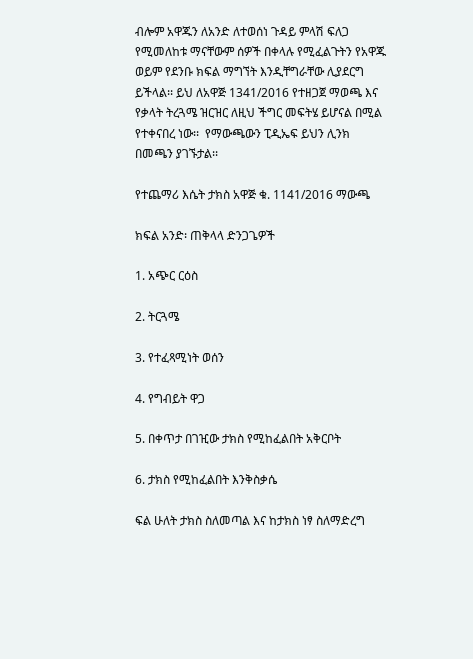ብሎም አዋጁን ለአንድ ለተወሰነ ጉዳይ ምላሽ ፍለጋ የሚመለከቱ ማናቸውም ሰዎች በቀላሉ የሚፈልጉትን የአዋጁ ወይም የደንቡ ክፍል ማግኘት እንዲቸግራቸው ሊያደርግ ይችላል፡፡ ይህ ለአዋጅ 1341/2016 የተዘጋጀ ማወጫ እና የቃላት ትረጓሜ ዝርዝር ለዚህ ችግር መፍትሄ ይሆናል በሚል የተቀናበረ ነው፡፡  የማውጫውን ፒዲኤፍ ይህን ሊንክ በመጫን ያገኙታል፡፡

የተጨማሪ እሴት ታክስ አዋጅ ቁ. 1141/2016 ማውጫ

ክፍል አንድ፡ ጠቅላላ ድንጋጌዎች

1. አጭር ርዕስ

2. ትርጓሜ

3. የተፈጻሚነት ወሰን

4. የግብይት ዋጋ

5. በቀጥታ በገዢው ታክስ የሚከፈልበት አቅርቦት

6. ታክስ የሚከፈልበት እንቅስቃሴ

ፍል ሁለት ታክስ ስለመጣል እና ከታክስ ነፃ ስለማድረግ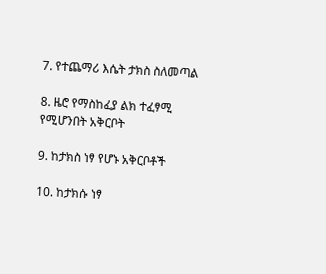7. የተጨማሪ እሴት ታክስ ስለመጣል

8. ዜሮ የማስከፈያ ልክ ተፈፃሚ የሚሆንበት አቅርቦት

9. ከታክስ ነፃ የሆኑ አቅርቦቶች

10. ከታክሱ ነፃ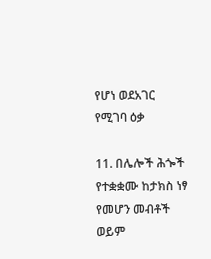የሆነ ወደአገር የሚገባ ዕቃ

11. በሌሎች ሕጐች የተቋቋሙ ከታክስ ነፃ የመሆን መብቶች ወይም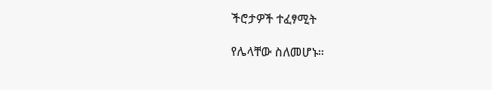ችሮታዎች ተፈፃሚት

የሌላቸው ስለመሆኑ፡፡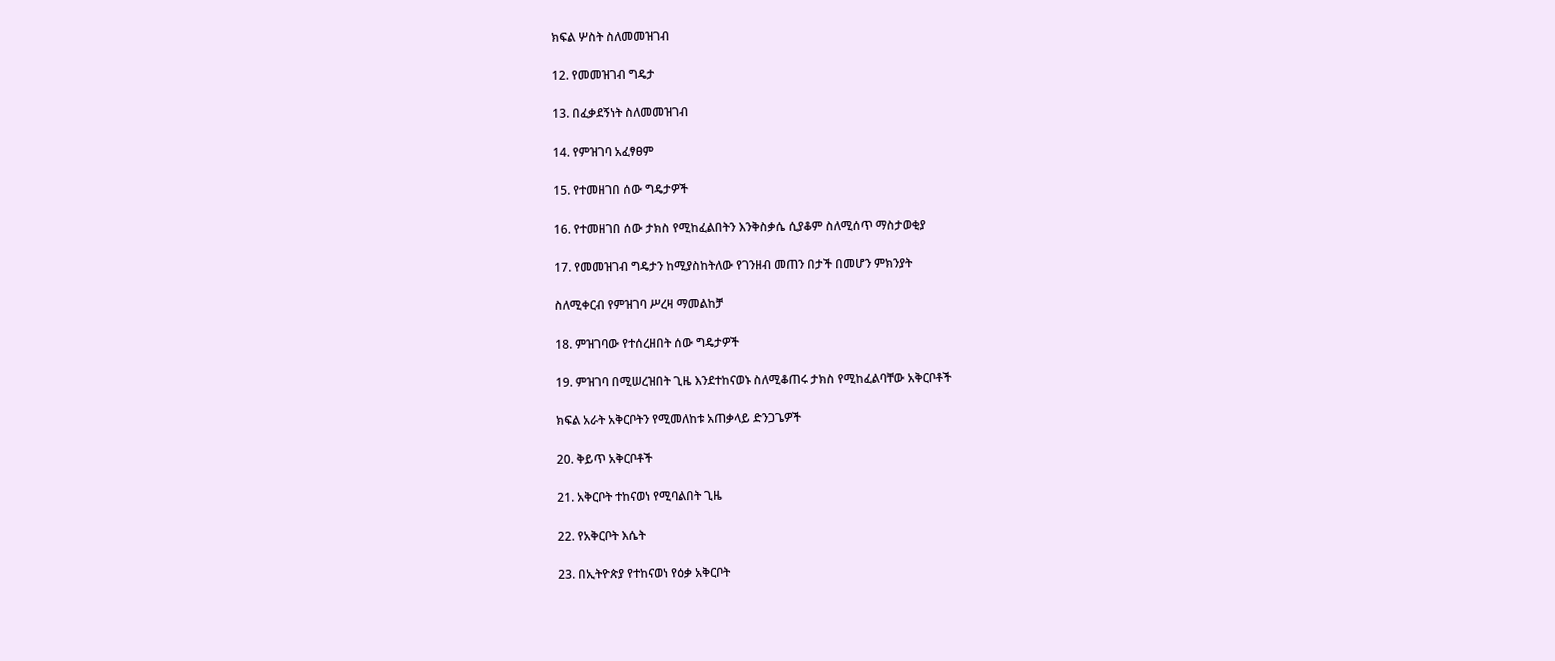ክፍል ሦስት ስለመመዝገብ

12. የመመዝገብ ግዴታ

13. በፈቃደኝነት ስለመመዝገብ

14. የምዝገባ አፈፃፀም

15. የተመዘገበ ሰው ግዴታዎች

16. የተመዘገበ ሰው ታክስ የሚከፈልበትን እንቅስቃሴ ሲያቆም ስለሚሰጥ ማስታወቂያ

17. የመመዝገብ ግዴታን ከሚያስከትለው የገንዘብ መጠን በታች በመሆን ምክንያት

ስለሚቀርብ የምዝገባ ሥረዛ ማመልከቻ

18. ምዝገባው የተሰረዘበት ሰው ግዴታዎች

19. ምዝገባ በሚሠረዝበት ጊዜ እንደተከናወኑ ስለሚቆጠሩ ታክስ የሚከፈልባቸው አቅርቦቶች

ክፍል አራት አቅርቦትን የሚመለከቱ አጠቃላይ ድንጋጌዎች

20. ቅይጥ አቅርቦቶች

21. አቅርቦት ተከናወነ የሚባልበት ጊዜ

22. የአቅርቦት እሴት

23. በኢትዮጵያ የተከናወነ የዕቃ አቅርቦት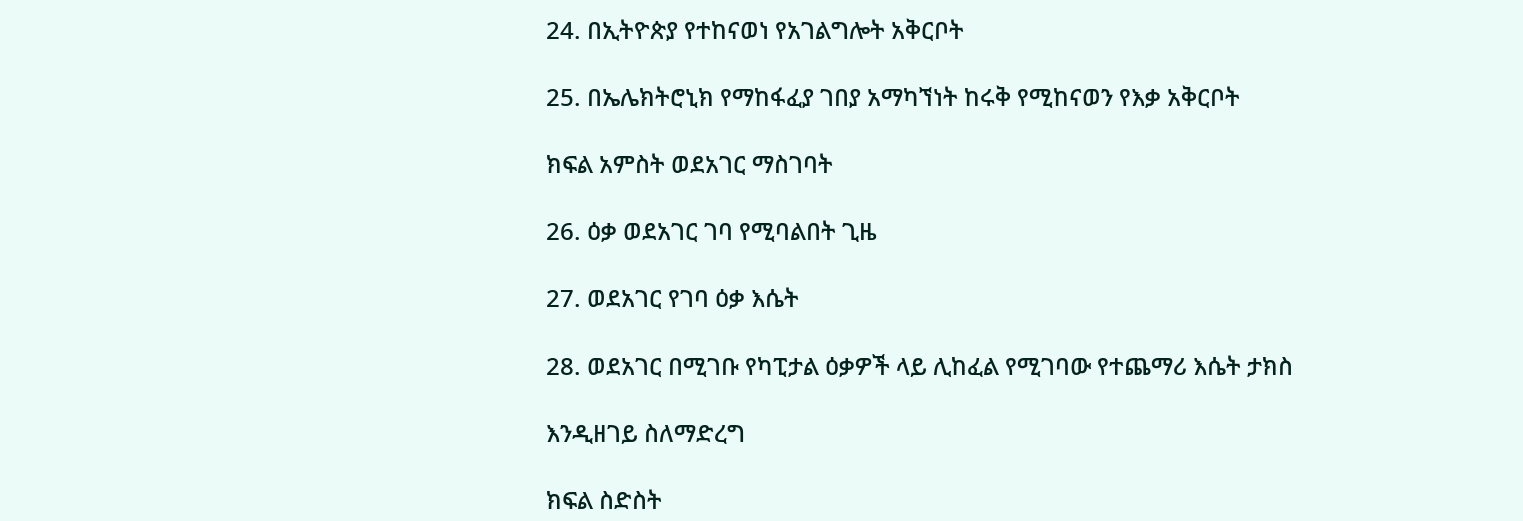24. በኢትዮጵያ የተከናወነ የአገልግሎት አቅርቦት

25. በኤሌክትሮኒክ የማከፋፈያ ገበያ አማካኘነት ከሩቅ የሚከናወን የእቃ አቅርቦት

ክፍል አምስት ወደአገር ማስገባት

26. ዕቃ ወደአገር ገባ የሚባልበት ጊዜ

27. ወደአገር የገባ ዕቃ እሴት

28. ወደአገር በሚገቡ የካፒታል ዕቃዎች ላይ ሊከፈል የሚገባው የተጨማሪ እሴት ታክስ

እንዲዘገይ ስለማድረግ

ክፍል ስድስት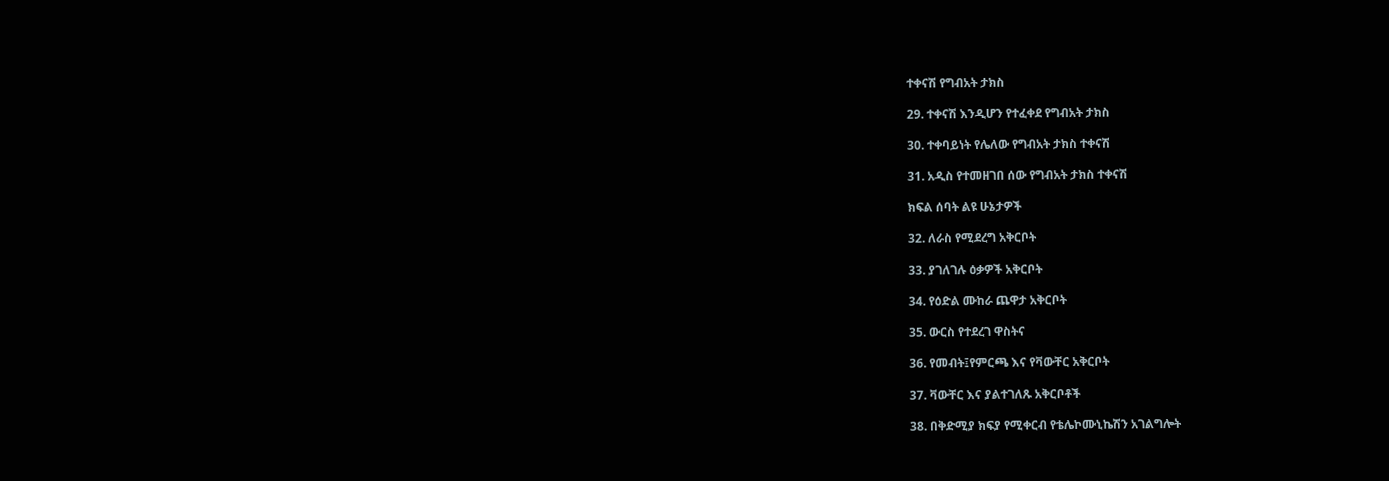ተቀናሽ የግብአት ታክስ

29. ተቀናሽ እንዲሆን የተፈቀደ የግብአት ታክስ

30. ተቀባይነት የሌለው የግብአት ታክስ ተቀናሽ

31. አዲስ የተመዘገበ ሰው የግብአት ታክስ ተቀናሽ

ክፍል ሰባት ልዩ ሁኔታዎች

32. ለራስ የሚደረግ አቅርቦት

33. ያገለገሉ ዕቃዎች አቅርቦት

34. የዕድል ሙከራ ጨዋታ አቅርቦት

35. ውርስ የተደረገ ዋስትና

36. የመብት፤የምርጫ እና የቫውቸር አቅርቦት

37. ቫውቸር እና ያልተገለጹ አቅርቦቶች

38. በቅድሚያ ክፍያ የሚቀርብ የቴሌኮሙኒኬሽን አገልግሎት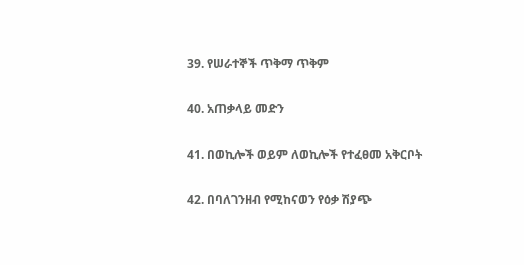39. የሠራተኞች ጥቅማ ጥቅም

40. አጠቃላይ መድን

41. በወኪሎች ወይም ለወኪሎች የተፈፀመ አቅርቦት

42. በባለገንዘብ የሚከናወን የዕቃ ሽያጭ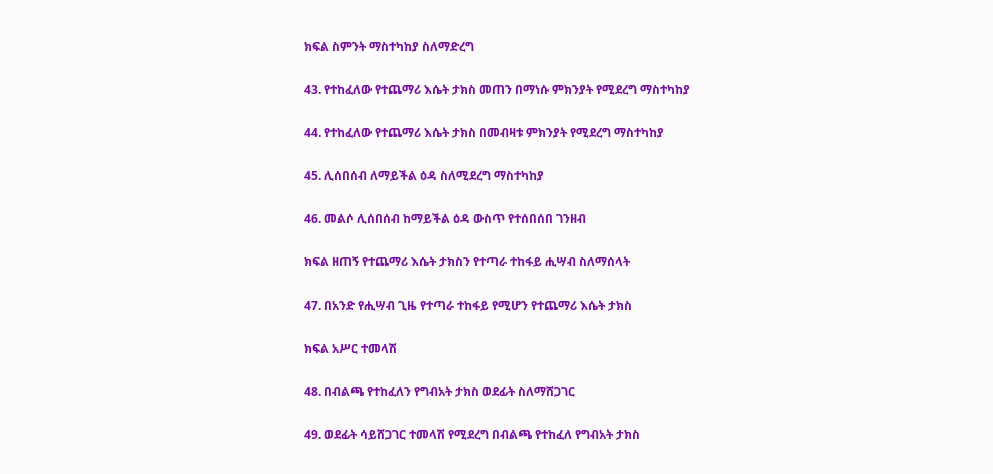ክፍል ስምንት ማስተካከያ ስለማድረግ

43. የተከፈለው የተጨማሪ እሴት ታክስ መጠን በማነሱ ምክንያት የሚደረግ ማስተካከያ

44. የተከፈለው የተጨማሪ እሴት ታክስ በመብዛቱ ምክንያት የሚደረግ ማስተካከያ

45. ሊሰበሰብ ለማይችል ዕዳ ስለሚደረግ ማስተካከያ

46. መልሶ ሊሰበሰብ ከማይችል ዕዳ ውስጥ የተሰበሰበ ገንዘብ

ክፍል ዘጠኝ የተጨማሪ እሴት ታክስን የተጣራ ተከፋይ ሒሣብ ስለማሰላት

47. በአንድ የሒሣብ ጊዜ የተጣራ ተከፋይ የሚሆን የተጨማሪ እሴት ታክስ

ክፍል አሥር ተመላሽ

48. በብልጫ የተከፈለን የግብአት ታክስ ወደፊት ስለማሸጋገር

49. ወደፊት ሳይሸጋገር ተመላሽ የሚደረግ በብልጫ የተከፈለ የግብአት ታክስ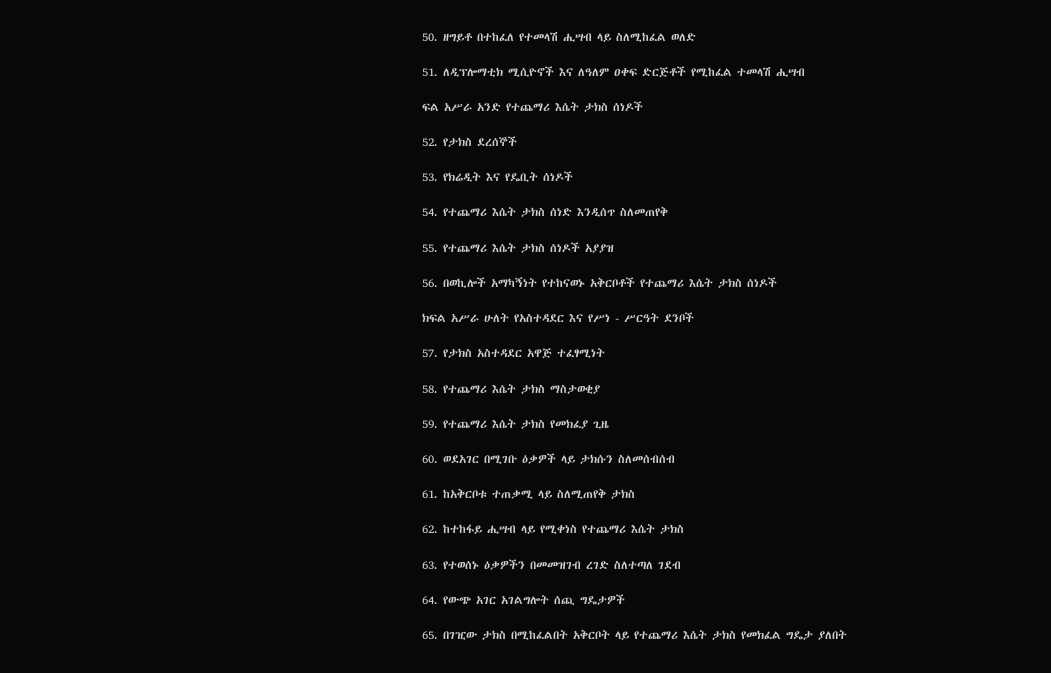50. ዘግይቶ በተከፈለ የተመላሽ ሒሣብ ላይ ስለሚከፈል ወለድ

51. ለዲፕሎማቲክ ሚሲዮኖች እና ለዓለም ዐቀፍ ድርጅቶች የሚከፈል ተመላሽ ሒሣብ

ፍል አሥራ አንድ የተጨማሪ እሴት ታክስ ሰነዶች

52. የታክስ ደረሰኞች

53. የክሬዲት እና የዴቢት ሰነዶች

54. የተጨማሪ እሴት ታክስ ሰነድ እንዲሰጥ ስለመጠየቅ

55. የተጨማሪ እሴት ታክስ ሰነዶች አያያዝ

56. በወኪሎች አማካኝነት የተከናወኑ አቅርቦቶች የተጨማሪ እሴት ታክስ ሰነዶች

ክፍል አሥራ ሁለት የአስተዳደር እና የሥነ - ሥርዓት ደንቦች

57. የታክስ አስተዳደር አዋጅ ተፈፃሚነት

58. የተጨማሪ እሴት ታክስ ማስታወቂያ

59. የተጨማሪ እሴት ታክስ የመክፈያ ጊዜ

60. ወደአገር በሚገቡ ዕቃዎች ላይ ታክሱን ስለመሰብሰብ

61. ከአቅርቦቱ ተጠቃሚ ላይ ስለሚጠየቅ ታክስ

62. ከተከፋይ ሒሣብ ላይ የሚቀነስ የተጨማሪ እሴት ታክስ

63. የተወሰኑ ዕቃዎችን በመመዝገብ ረገድ ስለተጣለ ገደብ

64. የውጭ አገር አገልግሎት ሰጪ ግዴታዎች

65. በገዢው ታክስ በሚከፈልበት አቅርቦት ላይ የተጨማሪ እሴት ታክስ የመክፈል ግዴታ ያለበት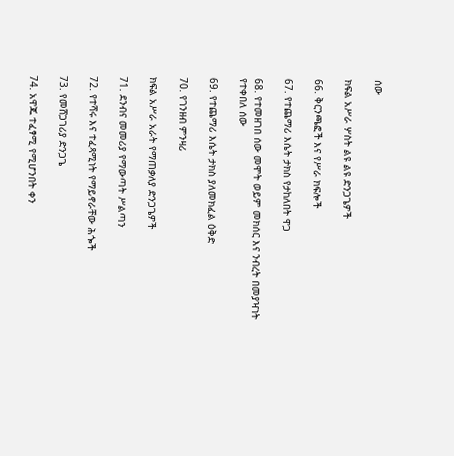ሰው

ክፍል አሥራ ሦስት ልዩ ልዩ ድንጋጌዎች

66. ቅርንጫፎች እና የሥራ ክፍሎች

67. የተጨማሪ እሴት ታክስ የታከለበት ዋጋ

68. የተመዘገበ ሰው መሞት ወይም መክሰር እና ንብረት በመያዣነት የተቀበለ ሰው

69. የተጨማሪ እሴት ታክስ ያለመክፈል ዕቅድ

70. የገንዘብ ምንዛሪ

ክፍል አሥራ አራት የማጠቃለያ ድንጋጌዎች

71. ደንብና መመሪያ የማውጣት ሥልጣን

72. የተሻሩ እና ተፈጻሚነት የማይኖራቸው ሕጐች

73. የመሸጋገሪያ ድንጋጌ

74. አዋጁ ተፈፃሚ የሚሆንበት ቀን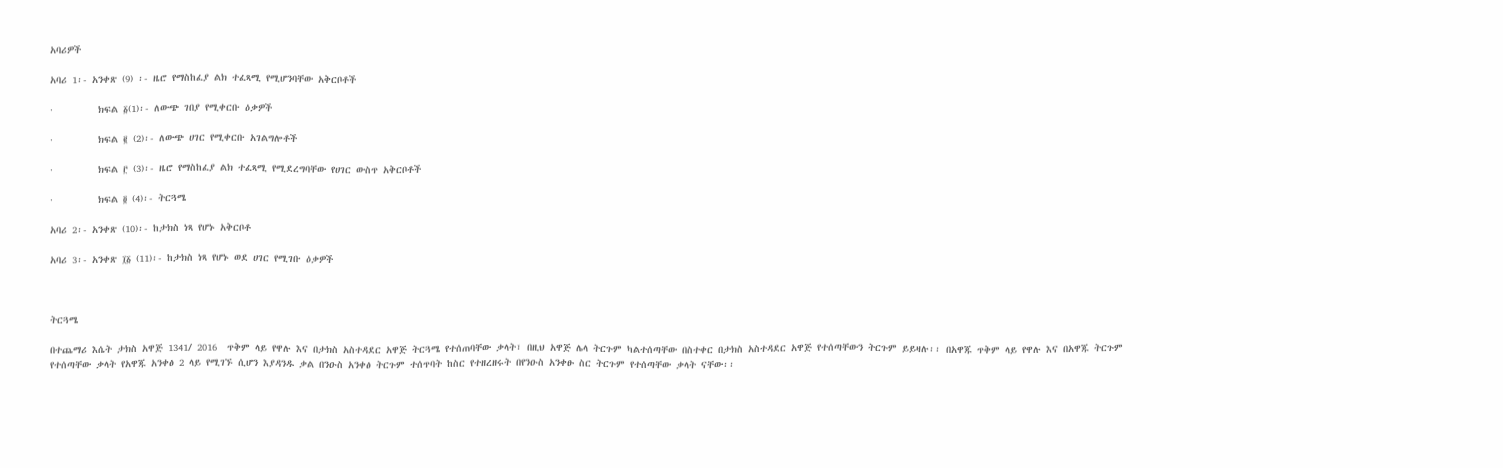አባሪዎች

አባሪ 1፡- አንቀጽ (9) ፡- ዜሮ የማስከፈያ ልክ ተፈጻሚ የሚሆንባቸው አቅርቦቶች

·         ክፍል ፩(1)፡- ለውጭ ገበያ የሚቀርቡ ዕቃዎች

·         ክፍል ፪ (2)፡- ለውጭ ሀገር የሚቀርቡ አገልግሎቶች

·         ክፍል ፫ (3)፡- ዜሮ የማስከፈያ ልክ ተፈጻሚ የሚደረግባቸው የሀገር ውስጥ አቅርቦቶች

·         ክፍል ፬ (4)፡- ትርጓሜ

አባሪ 2፡- አንቀጽ (10)፡- ከታክስ ነጻ የሆኑ አቅርቦቶ

አባሪ 3፡- አንቀጽ ፲፩ (11)፡- ከታክስ ነጻ የሆኑ ወደ ሀገር የሚገቡ ዕቃዎች



ትርጓሜ

በተጨማሪ እሴት ታክስ አዋጅ 1341/ 2016  ጥቅም ላይ የዋሉ እና በታክስ አስተዳደር አዋጅ ትርጓሜ የተሰጠባቸው ቃላት፣ በዚህ አዋጅ ሌላ ትርጉም ካልተሰጣቸው በስተቀር በታክስ አስተዳደር አዋጅ የተሰጣቸውን ትርጉም ይይዛሉ፡፡ በአዋጁ ጥቅም ላይ የዋሉ እና በአዋጁ ትርጉም የተሰጣቸው ቃላት የአዋጁ አንቀፅ 2 ላይ የሚገኙ ሲሆን እያዳንዱ ቃል በንዑስ አንቀፅ ትርጉም ተሰጥባት ከስር የተዘረዘሩት በየንዑስ አንቀፁ ስር ትርጉም የተሰጣቸው ቃላት ናቸው፡፡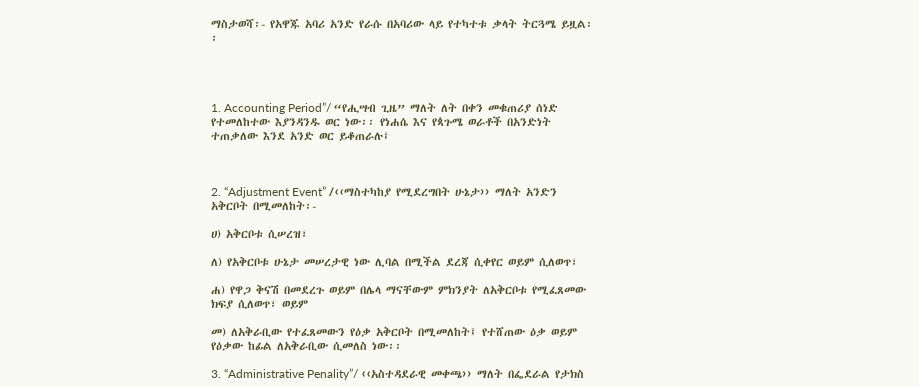ማስታወሻ፡- የአዋጁ አባሪ አንድ የራሱ በአባሪው ላይ የተካተቱ ቃላት ትርጓሜ ይዟል፡፡




1. Accounting Period”/ “የሒሣብ ጊዜ” ማለት ለት በቀን መቁጠሪያ ሰነድ የተመለከተው እያንዳንዱ ወር ነው፡፡ የነሐሴ እና የጳጉሜ ወራቶች በአንድነት ተጠቃለው እንደ አንድ ወር ይቆጠራሉ፤



2. “Adjustment Event” /‹‹ማስተካከያ የሚደረግበት ሁኔታ›› ማለት አንድን አቅርቦት በሚመለከት፡-

ሀ) አቅርቦቱ ሲሠረዝ፣

ለ) የአቅርቦቱ ሁኔታ መሠረታዊ ነው ሊባል በሚችል ደረጃ ሲቀየር ወይም ሲለወጥ፣

ሐ) የዋጋ ቅናሽ በመደረጉ ወይም በሌላ ማናቸውም ምክንያት ለአቅርቦቱ የሚፈጸመው ክፍያ ሲለወጥ፣ ወይም

መ) ለአቅራቢው የተፈጸመውን የዕቃ አቅርቦት በሚመለከት፤ የተሸጠው ዕቃ ወይም የዕቃው ከፊል ለአቅራቢው ሲመለስ ነው፡፡

3. “Administrative Penality”/ ‹‹አስተዳደራዊ መቀጫ›› ማለት በፌደራል የታክስ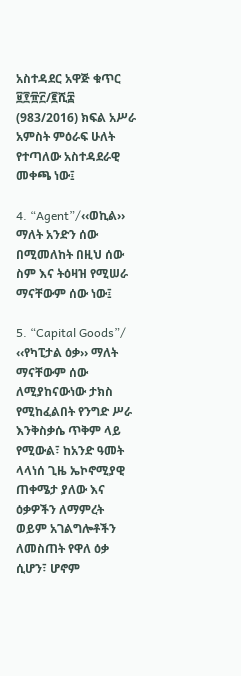አስተዳደር አዋጅ ቁጥር ፱፻፹፫/፪ሺ፰ (983/2016) ክፍል አሥራ አምስት ምዕራፍ ሁለት የተጣለው አስተዳደራዊ መቀጫ ነው፤

4. “Agent”/‹‹ወኪል›› ማለት አንድን ሰው በሚመለከት በዚህ ሰው ስም እና ትዕዛዝ የሚሠራ ማናቸውም ሰው ነው፤

5. “Capital Goods”/ ‹‹የካፒታል ዕቃ›› ማለት ማናቸውም ሰው ለሚያከናውነው ታክስ የሚከፈልበት የንግድ ሥራ እንቅስቃሴ ጥቅም ላይ የሚውል፣ ከአንድ ዓመት ላላነሰ ጊዜ ኤኮኖሚያዊ ጠቀሜታ ያለው እና ዕቃዎችን ለማምረት ወይም አገልግሎቶችን ለመስጠት የዋለ ዕቃ ሲሆን፣ ሆኖም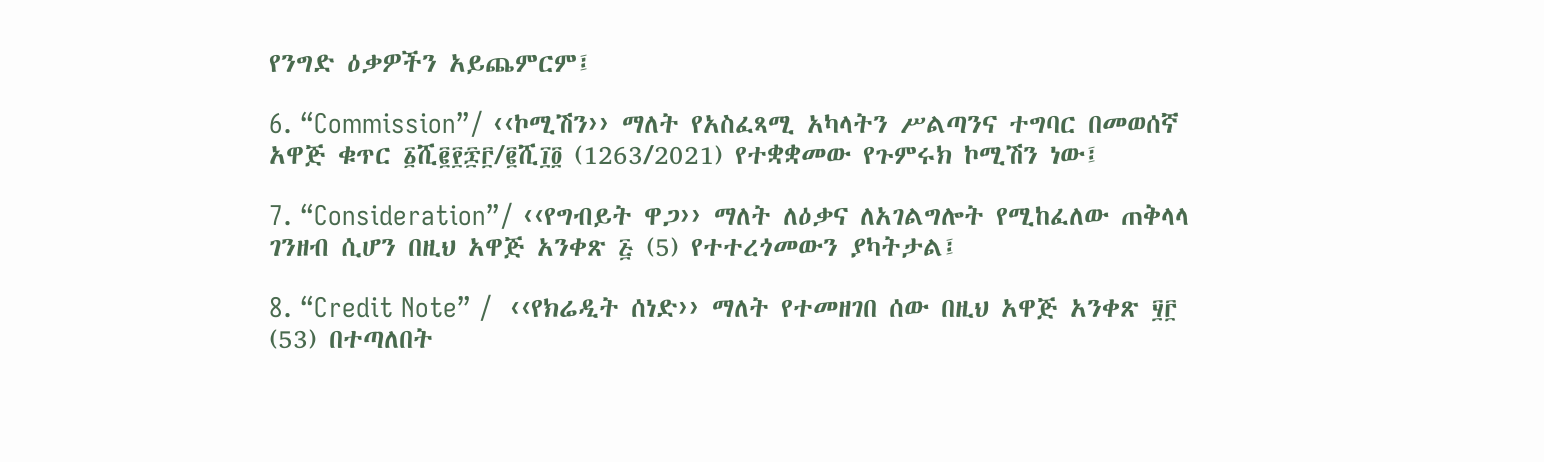የንግድ ዕቃዎችን አይጨምርም፤

6. “Commission”/ ‹‹ኮሚሽን›› ማለት የአስፈጻሚ አካላትን ሥልጣንና ተግባር በመወሰኛ አዋጅ ቁጥር ፩ሺ፪፻፷፫/፪ሺ፲፬ (1263/2021) የተቋቋመው የጉምሩክ ኮሚሽን ነው፤

7. “Consideration”/ ‹‹የግብይት ዋጋ›› ማለት ለዕቃና ለአገልግሎት የሚከፈለው ጠቅላላ ገንዘብ ሲሆን በዚህ አዋጅ አንቀጽ ፭ (5) የተተረጎመውን ያካትታል፤

8. “Credit Note” /  ‹‹የክሬዲት ሰነድ›› ማለት የተመዘገበ ሰው በዚህ አዋጅ አንቀጽ ፶፫ (53) በተጣለበት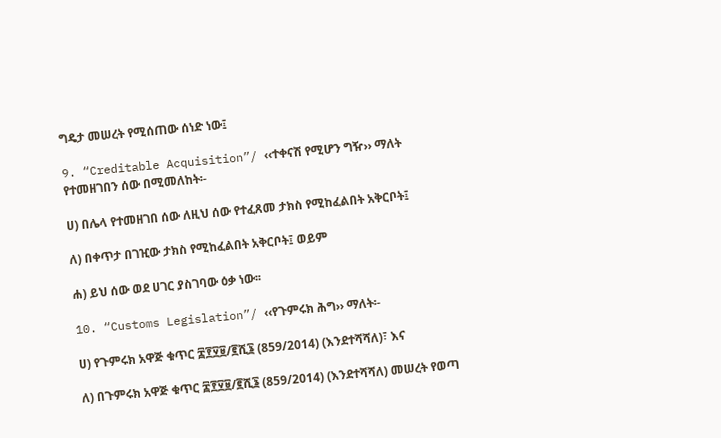ግዴታ መሠረት የሚሰጠው ሰነድ ነው፤

9. “Creditable Acquisition”/ ‹‹ተቀናሽ የሚሆን ግዥ›› ማለት የተመዘገበን ሰው በሚመለከት፡-

ሀ) በሌላ የተመዘገበ ሰው ለዚህ ሰው የተፈጸመ ታክስ የሚከፈልበት አቅርቦት፤

ለ) በቀጥታ በገዢው ታክስ የሚከፈልበት አቅርቦት፤ ወይም

ሐ) ይህ ሰው ወደ ሀገር ያስገባው ዕቃ ነው፡፡

10. “Customs Legislation”/ ‹‹የጉምሩክ ሕግ›› ማለት፡-

ሀ) የጉምሩክ አዋጅ ቁጥር ፰፻፶፱/፪ሺ፮ (859/2014) (እንደተሻሻለ)፣ እና

ለ) በጉምሩክ አዋጅ ቁጥር ፰፻፶፱/፪ሺ፮ (859/2014) (እንደተሻሻለ) መሠረት የወጣ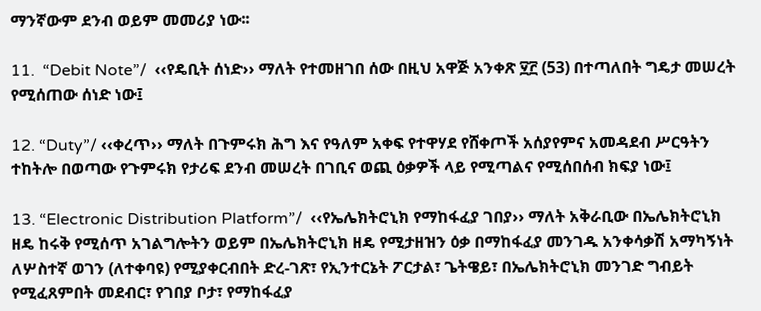ማንኛውም ደንብ ወይም መመሪያ ነው፡፡

11.  “Debit Note”/  ‹‹የዴቢት ሰነድ›› ማለት የተመዘገበ ሰው በዚህ አዋጅ አንቀጽ ፶፫ (53) በተጣለበት ግዴታ መሠረት የሚሰጠው ሰነድ ነው፤

12. “Duty”/ ‹‹ቀረጥ›› ማለት በጉምሩክ ሕግ እና የዓለም አቀፍ የተዋሃደ የሸቀጦች አሰያየምና አመዳደብ ሥርዓትን ተከትሎ በወጣው የጉምሩክ የታሪፍ ደንብ መሠረት በገቢና ወጪ ዕቃዎች ላይ የሚጣልና የሚሰበሰብ ክፍያ ነው፤

13. “Electronic Distribution Platform”/  ‹‹የኤሌክትሮኒክ የማከፋፈያ ገበያ›› ማለት አቅራቢው በኤሌክትሮኒክ ዘዴ ከሩቅ የሚሰጥ አገልግሎትን ወይም በኤሌክትሮኒክ ዘዴ የሚታዘዝን ዕቃ በማከፋፈያ መንገዱ አንቀሳቃሽ አማካኝነት ለሦስተኛ ወገን (ለተቀባዩ) የሚያቀርብበት ድረ-ገጽ፣ የኢንተርኔት ፖርታል፣ ጌትዌይ፣ በኤሌክትሮኒክ መንገድ ግብይት የሚፈጸምበት መደብር፣ የገበያ ቦታ፣ የማከፋፈያ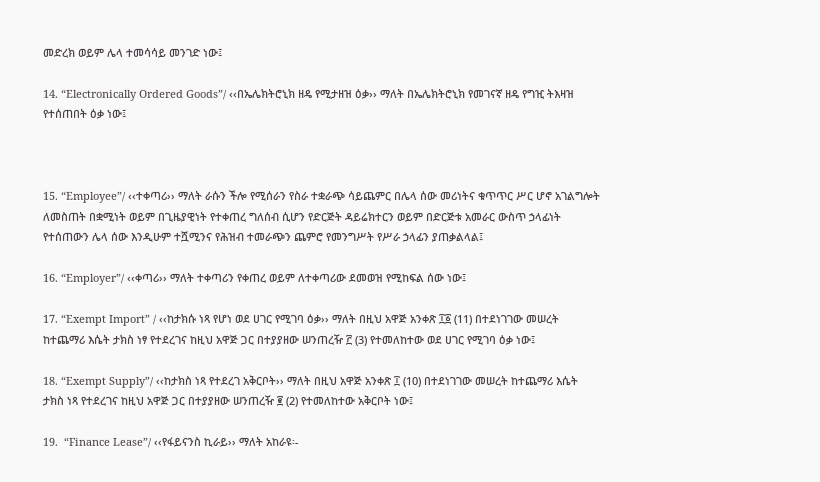መድረክ ወይም ሌላ ተመሳሳይ መንገድ ነው፤

14. “Electronically Ordered Goods”/ ‹‹በኤሌክትሮኒክ ዘዴ የሚታዘዝ ዕቃ›› ማለት በኤሌክትሮኒክ የመገናኛ ዘዴ የግዢ ትእዛዝ የተሰጠበት ዕቃ ነው፤



15. “Employee”/ ‹‹ተቀጣሪ›› ማለት ራሱን ችሎ የሚሰራን የስራ ተቋራጭ ሳይጨምር በሌላ ሰው መሪነትና ቁጥጥር ሥር ሆኖ አገልግሎት ለመስጠት በቋሚነት ወይም በጊዜያዊነት የተቀጠረ ግለሰብ ሲሆን የድርጅት ዳይሬክተርን ወይም በድርጅቱ አመራር ውስጥ ኃላፊነት የተሰጠውን ሌላ ሰው እንዲሁም ተሿሚንና የሕዝብ ተመራጭን ጨምሮ የመንግሥት የሥራ ኃላፊን ያጠቃልላል፤

16. “Employer”/ ‹‹ቀጣሪ›› ማለት ተቀጣሪን የቀጠረ ወይም ለተቀጣሪው ደመወዝ የሚከፍል ሰው ነው፤

17. “Exempt Import” / ‹‹ከታክሱ ነጻ የሆነ ወደ ሀገር የሚገባ ዕቃ›› ማለት በዚህ አዋጅ አንቀጽ ፲፩ (11) በተደነገገው መሠረት ከተጨማሪ እሴት ታክስ ነፃ የተደረገና ከዚህ አዋጅ ጋር በተያያዘው ሠንጠረዥ ፫ (3) የተመለከተው ወደ ሀገር የሚገባ ዕቃ ነው፤

18. “Exempt Supply”/ ‹‹ከታክስ ነጻ የተደረገ አቅርቦት›› ማለት በዚህ አዋጅ አንቀጽ ፲ (10) በተደነገገው መሠረት ከተጨማሪ እሴት ታክስ ነጻ የተደረገና ከዚህ አዋጅ ጋር በተያያዘው ሠንጠረዥ ፪ (2) የተመለከተው አቅርቦት ነው፤

19.  “Finance Lease”/ ‹‹የፋይናንስ ኪራይ›› ማለት አከራዩ፡-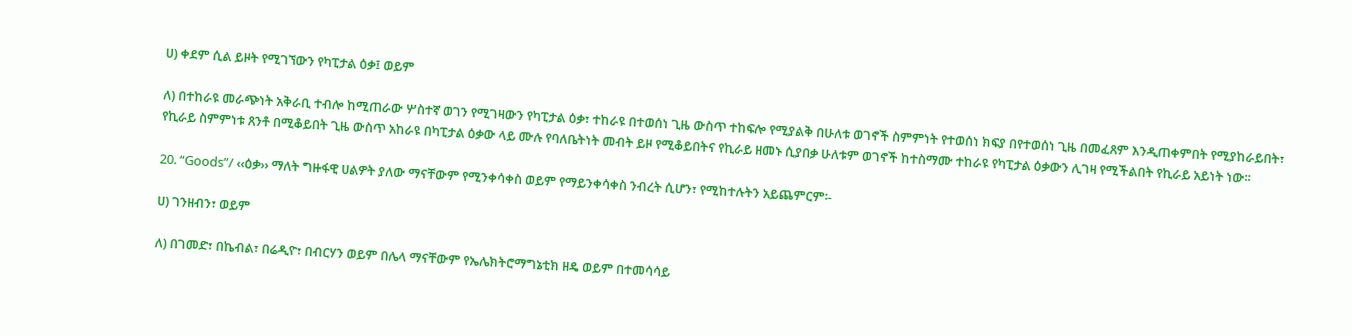ሀ) ቀደም ሲል ይዞት የሚገኘውን የካፒታል ዕቃ፤ ወይም

ለ) በተከራዩ መራጭነት አቅራቢ ተብሎ ከሚጠራው ሦስተኛ ወገን የሚገዛውን የካፒታል ዕቃ፣ ተከራዩ በተወሰነ ጊዜ ውስጥ ተከፍሎ የሚያልቅ በሁለቱ ወገኖች ስምምነት የተወሰነ ክፍያ በየተወሰነ ጊዜ በመፈጸም እንዲጠቀምበት የሚያከራይበት፣ የኪራይ ስምምነቱ ጸንቶ በሚቆይበት ጊዜ ውስጥ አከራዩ በካፒታል ዕቃው ላይ ሙሉ የባለቤትነት መብት ይዞ የሚቆይበትና የኪራይ ዘመኑ ሲያበቃ ሁለቱም ወገኖች ከተስማሙ ተከራዩ የካፒታል ዕቃውን ሊገዛ የሚችልበት የኪራይ አይነት ነው፡፡

20. “Goods”/ ‹‹ዕቃ›› ማለት ግዙፋዊ ሀልዎት ያለው ማናቸውም የሚንቀሳቀስ ወይም የማይንቀሳቀስ ንብረት ሲሆን፣ የሚከተሉትን አይጨምርም፡-

ሀ) ገንዘብን፣ ወይም

ለ) በገመድ፣ በኬብል፣ በሬዲዮ፣ በብርሃን ወይም በሌላ ማናቸውም የኤሌክትሮማግኔቲክ ዘዴ ወይም በተመሳሳይ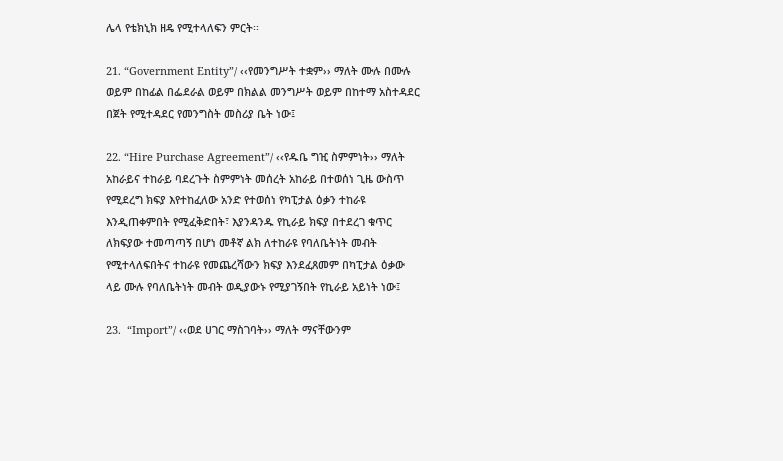ሌላ የቴክኒክ ዘዴ የሚተላለፍን ምርት፡፡

21. “Government Entity”/ ‹‹የመንግሥት ተቋም›› ማለት ሙሉ በሙሉ ወይም በከፊል በፌደራል ወይም በክልል መንግሥት ወይም በከተማ አስተዳደር በጀት የሚተዳደር የመንግስት መስሪያ ቤት ነው፤

22. “Hire Purchase Agreement”/ ‹‹የዱቤ ግዢ ስምምነት›› ማለት አከራይና ተከራይ ባደረጉት ስምምነት መሰረት አከራይ በተወሰነ ጊዜ ውስጥ የሚደረግ ክፍያ እየተከፈለው አንድ የተወሰነ የካፒታል ዕቃን ተከራዩ እንዲጠቀምበት የሚፈቅድበት፣ እያንዳንዱ የኪራይ ክፍያ በተደረገ ቁጥር ለክፍያው ተመጣጣኝ በሆነ መቶኛ ልክ ለተከራዩ የባለቤትነት መብት የሚተላለፍበትና ተከራዩ የመጨረሻውን ክፍያ እንደፈጸመም በካፒታል ዕቃው ላይ ሙሉ የባለቤትነት መብት ወዲያውኑ የሚያገኝበት የኪራይ አይነት ነው፤

23.  “Import”/ ‹‹ወደ ሀገር ማስገባት›› ማለት ማናቸውንም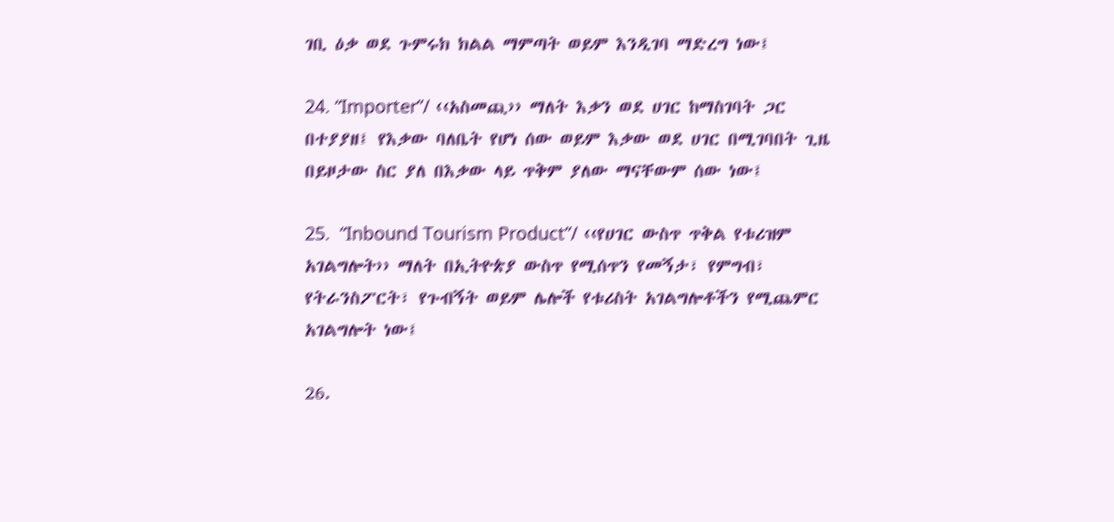ገቢ ዕቃ ወደ ጉምሩክ ክልል ማምጣት ወይም እንዲገባ ማድረግ ነው፤

24. “Importer”/ ‹‹አስመጪ›› ማለት እቃን ወደ ሀገር ከማስገባት ጋር በተያያዘ፤ የእቃው ባለቤት የሆነ ሰው ወይም እቃው ወደ ሀገር በሚገባበት ጊዜ በይዞታው ስር ያለ በእቃው ላይ ጥቅም ያለው ማናቸውም ሰው ነው፤

25.  “Inbound Tourism Product”/ ‹‹የሀገር ውስጥ ጥቅል የቱሪዝም አገልግሎት›› ማለት በኢትዮጵያ ውስጥ የሚሰጥን የመኝታ፣ የምግብ፣ የትራንስፖርት፣ የጉብኝት ወይም ሌሎች የቱሪስት አገልግሎቶችን የሚጨምር አገልግሎት ነው፤

26.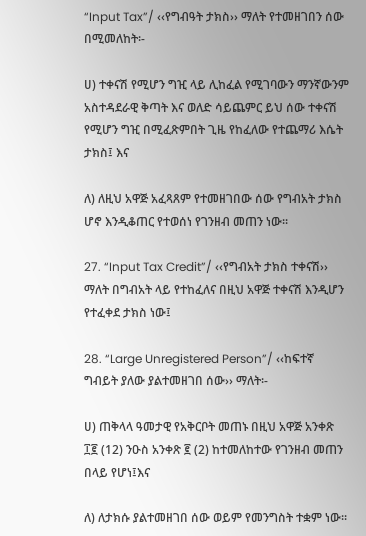“Input Tax”/ ‹‹የግብዓት ታክስ›› ማለት የተመዘገበን ሰው በሚመለከት፡-

ሀ) ተቀናሽ የሚሆን ግዢ ላይ ሊከፈል የሚገባውን ማንኛውንም አስተዳደራዊ ቅጣት እና ወለድ ሳይጨምር ይህ ሰው ተቀናሽ የሚሆን ግዢ በሚፈጽምበት ጊዜ የከፈለው የተጨማሪ እሴት ታክስ፤ እና

ለ) ለዚህ አዋጅ አፈጻጸም የተመዘገበው ሰው የግብአት ታክስ ሆኖ እንዲቆጠር የተወሰነ የገንዘብ መጠን ነው፡፡

27. “Input Tax Credit”/ ‹‹የግብአት ታክስ ተቀናሽ›› ማለት በግብአት ላይ የተከፈለና በዚህ አዋጅ ተቀናሽ እንዲሆን የተፈቀደ ታክስ ነው፤

28. “Large Unregistered Person”/ ‹‹ከፍተኛ ግብይት ያለው ያልተመዘገበ ሰው›› ማለት፡-

ሀ) ጠቅላላ ዓመታዊ የአቅርቦት መጠኑ በዚህ አዋጅ አንቀጽ ፲፪ (12) ንዑስ አንቀጽ ፪ (2) ከተመለከተው የገንዘብ መጠን በላይ የሆነ፤እና

ለ) ለታክሱ ያልተመዘገበ ሰው ወይም የመንግስት ተቋም ነው፡፡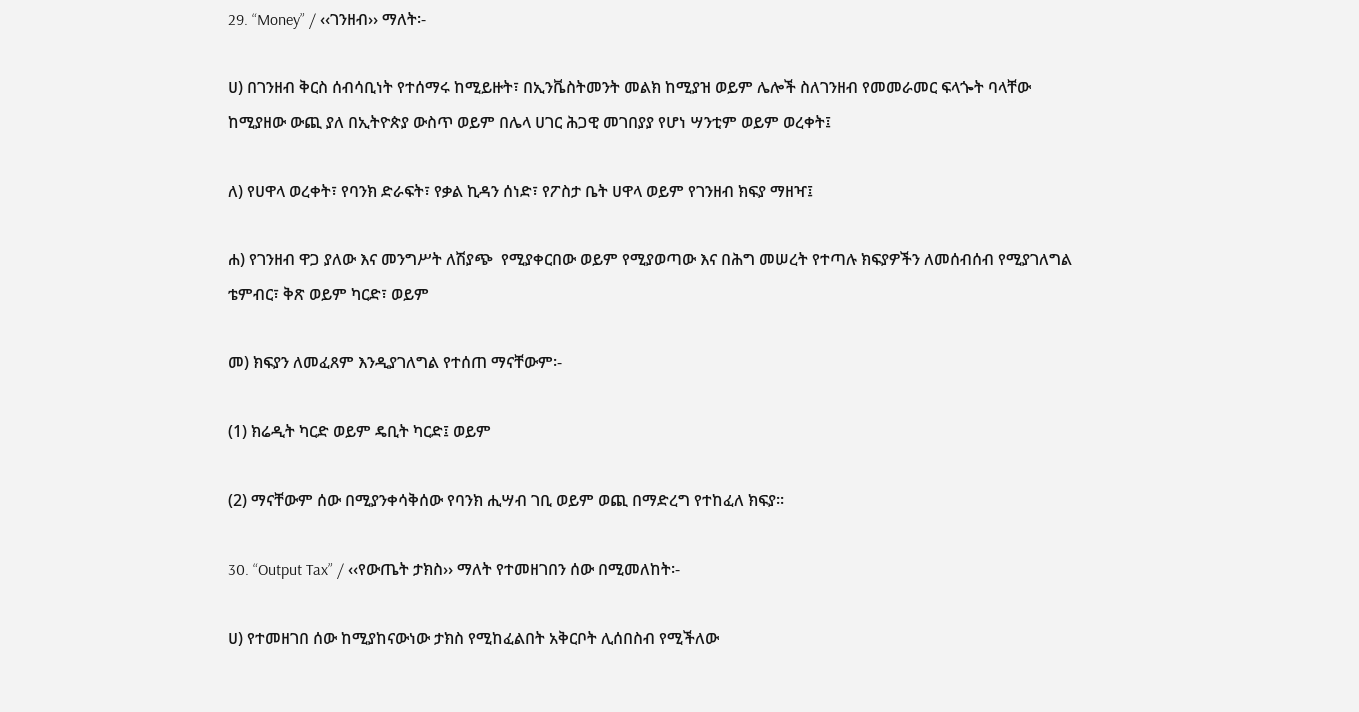29. “Money” / ‹‹ገንዘብ›› ማለት፡-

ሀ) በገንዘብ ቅርስ ሰብሳቢነት የተሰማሩ ከሚይዙት፣ በኢንቬስትመንት መልክ ከሚያዝ ወይም ሌሎች ስለገንዘብ የመመራመር ፍላጐት ባላቸው ከሚያዘው ውጪ ያለ በኢትዮጵያ ውስጥ ወይም በሌላ ሀገር ሕጋዊ መገበያያ የሆነ ሣንቲም ወይም ወረቀት፤

ለ) የሀዋላ ወረቀት፣ የባንክ ድራፍት፣ የቃል ኪዳን ሰነድ፣ የፖስታ ቤት ሀዋላ ወይም የገንዘብ ክፍያ ማዘዣ፤

ሐ) የገንዘብ ዋጋ ያለው እና መንግሥት ለሽያጭ  የሚያቀርበው ወይም የሚያወጣው እና በሕግ መሠረት የተጣሉ ክፍያዎችን ለመሰብሰብ የሚያገለግል ቴምብር፣ ቅጽ ወይም ካርድ፣ ወይም

መ) ክፍያን ለመፈጸም እንዲያገለግል የተሰጠ ማናቸውም፡-

(1) ክሬዲት ካርድ ወይም ዴቢት ካርድ፤ ወይም

(2) ማናቸውም ሰው በሚያንቀሳቅሰው የባንክ ሒሣብ ገቢ ወይም ወጪ በማድረግ የተከፈለ ክፍያ፡፡

30. “Output Tax” / ‹‹የውጤት ታክስ›› ማለት የተመዘገበን ሰው በሚመለከት፡-

ሀ) የተመዘገበ ሰው ከሚያከናውነው ታክስ የሚከፈልበት አቅርቦት ሊሰበስብ የሚችለው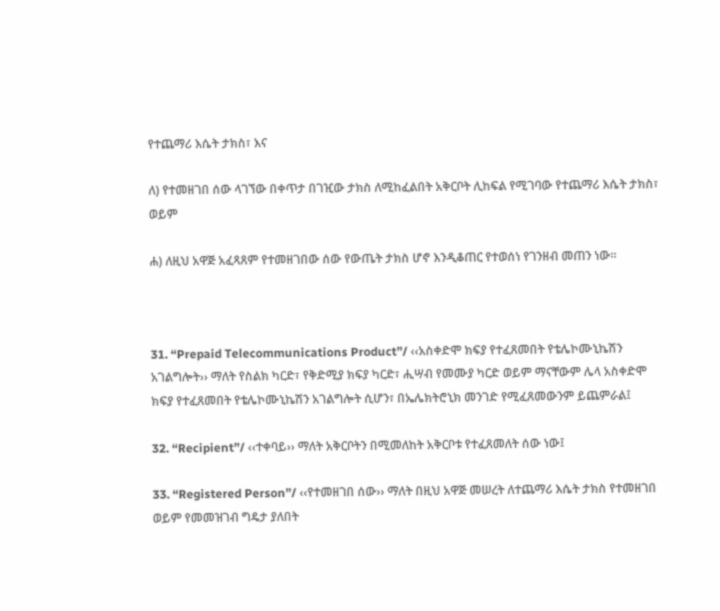የተጨማሪ እሴት ታክስ፣ እና

ለ) የተመዘገበ ሰው ላገኘው በቀጥታ በገዢው ታክስ ለሚከፈልበት አቅርቦት ሊከፍል የሚገባው የተጨማሪ እሴት ታክስ፣ ወይም

ሐ) ለዚህ አዋጅ አፈጻጸም የተመዘገበው ሰው የውጤት ታክስ ሆኖ እንዲቆጠር የተወሰነ የገንዘብ መጠን ነው፡፡



31. “Prepaid Telecommunications Product”/ ‹‹አስቀድሞ ክፍያ የተፈጸመበት የቴሌኮሙኒኬሽን አገልግሎት›› ማለት የስልክ ካርድ፣ የቅድሚያ ክፍያ ካርድ፣ ሒሣብ የመሙያ ካርድ ወይም ማናቸውም ሌላ አስቀድሞ ክፍያ የተፈጸመበት የቴሌኮሙኒኬሽን አገልግሎት ሲሆን፣ በኤሌክትሮኒክ መንገድ የሚፈጸመውንም ይጨምራል፤

32. “Recipient”/ ‹‹ተቀባይ›› ማለት አቅርቦትን በሚመለከት አቅርቦቱ የተፈጸመለት ሰው ነው፤

33. “Registered Person”/ ‹‹የተመዘገበ ሰው›› ማለት በዚህ አዋጅ መሠረት ለተጨማሪ እሴት ታክስ የተመዘገበ ወይም የመመዝገብ ግዴታ ያለበት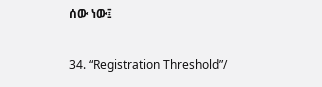ሰው ነው፤

34. “Registration Threshold”/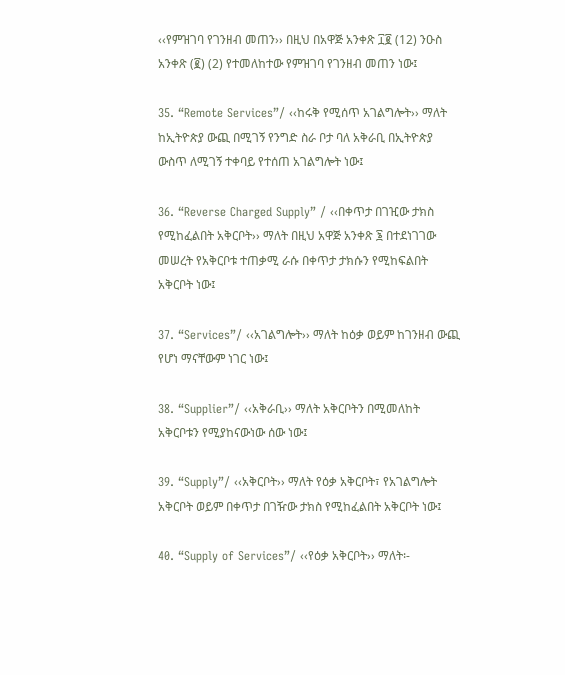‹‹የምዝገባ የገንዘብ መጠን›› በዚህ በአዋጅ አንቀጽ ፲፪ (12) ንዑስ አንቀጽ (፪) (2) የተመለከተው የምዝገባ የገንዘብ መጠን ነው፤

35. “Remote Services”/ ‹‹ከሩቅ የሚሰጥ አገልግሎት›› ማለት ከኢትዮጵያ ውጪ በሚገኝ የንግድ ስራ ቦታ ባለ አቅራቢ በኢትዮጵያ ውስጥ ለሚገኝ ተቀባይ የተሰጠ አገልግሎት ነው፤

36. “Reverse Charged Supply” / ‹‹በቀጥታ በገዢው ታክስ የሚከፈልበት አቅርቦት›› ማለት በዚህ አዋጅ አንቀጽ ፮ በተደነገገው መሠረት የአቅርቦቱ ተጠቃሚ ራሱ በቀጥታ ታክሱን የሚከፍልበት አቅርቦት ነው፤

37. “Services”/ ‹‹አገልግሎት›› ማለት ከዕቃ ወይም ከገንዘብ ውጪ የሆነ ማናቸውም ነገር ነው፤

38. “Supplier”/ ‹‹አቅራቢ›› ማለት አቅርቦትን በሚመለከት አቅርቦቱን የሚያከናውነው ሰው ነው፤

39. “Supply”/ ‹‹አቅርቦት›› ማለት የዕቃ አቅርቦት፣ የአገልግሎት አቅርቦት ወይም በቀጥታ በገዥው ታክስ የሚከፈልበት አቅርቦት ነው፤

40. “Supply of Services”/ ‹‹የዕቃ አቅርቦት›› ማለት፡-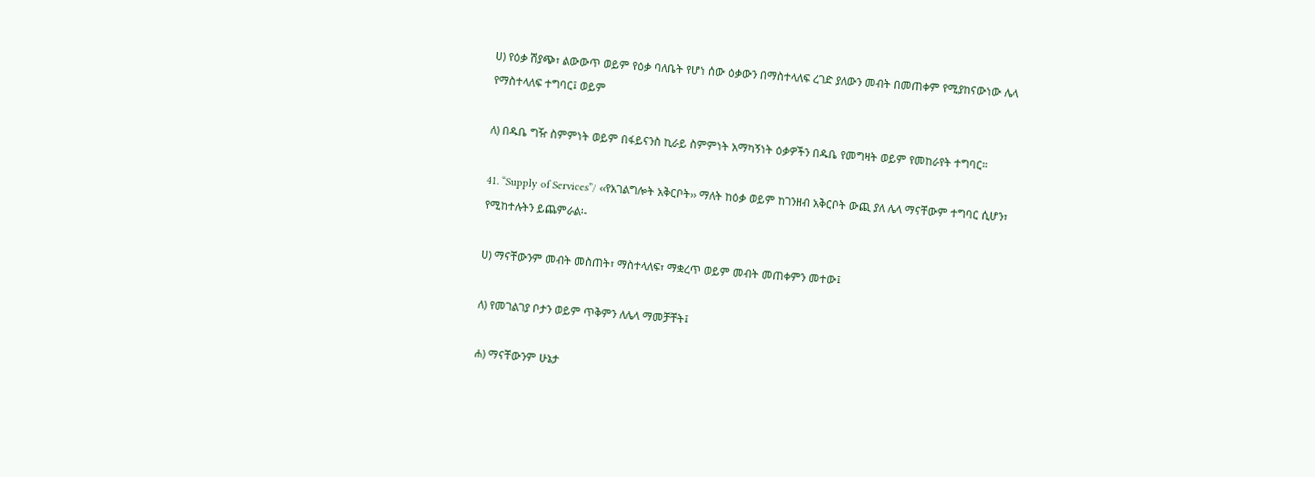ሀ) የዕቃ ሽያጭ፣ ልውውጥ ወይም የዕቃ ባለቤት የሆነ ሰው ዕቃውን በማስተላለፍ ረገድ ያለውን መብት በመጠቀም የሚያከናውነው ሌላ የማስተላለፍ ተግባር፤ ወይም

ለ) በዱቤ ግዥ ስምምነት ወይም በፋይናንስ ኪራይ ስምምነት አማካኝነት ዕቃዎችን በዱቤ የመግዛት ወይም የመከራየት ተግባር።

41. “Supply of Services”/ ‹‹የአገልግሎት አቅርቦት›› ማለት ከዕቃ ወይም ከገንዘብ አቅርቦት ውጪ ያለ ሌላ ማናቸውም ተግባር ሲሆን፣ የሚከተሉትን ይጨምራል፡-

ሀ) ማናቸውንም መብት መስጠት፣ ማስተላለፍ፣ ማቋረጥ ወይም መብት መጠቀምን መተው፤

ለ) የመገልገያ ቦታን ወይም ጥቅምን ለሌላ ማመቻቸት፤

ሐ) ማናቸውንም ሁኔታ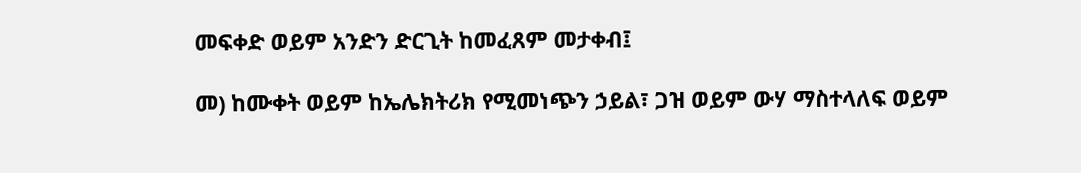መፍቀድ ወይም አንድን ድርጊት ከመፈጸም መታቀብ፤

መ) ከሙቀት ወይም ከኤሌክትሪክ የሚመነጭን ኃይል፣ ጋዝ ወይም ውሃ ማስተላለፍ ወይም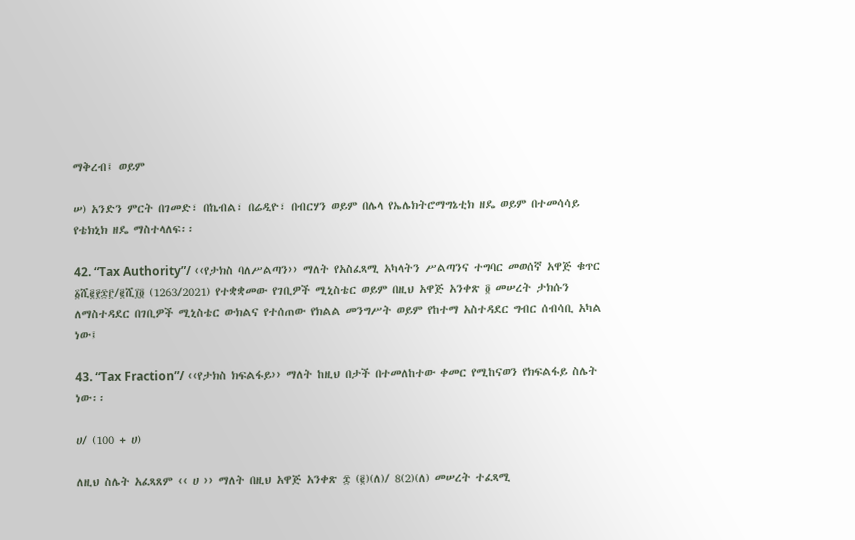ማቅረብ፤ ወይም

ሠ) አንድን ምርት በገመድ፣ በኬብል፣ በሬዲዮ፣ በብርሃን ወይም በሌላ የኤሌክትሮማግኔቲክ ዘዴ ወይም በተመሳሳይ የቴክኒክ ዘዴ ማስተላለፍ፡፡

42. “Tax Authority”/ ‹‹የታክስ ባለሥልጣን›› ማለት የአስፈጻሚ አካላትን ሥልጣንና ተግባር መወሰኛ አዋጅ ቁጥር ፩ሺ፪፻፷፫/፪ሺ፲፬ (1263/2021) የተቋቋመው የገቢዎች ሚኒስቴር ወይም በዚህ አዋጅ አንቀጽ ፬ መሠረት ታክሱን ለማስተዳደር በገቢዎች ሚኒስቴር ውክልና የተሰጠው የክልል መንግሥት ወይም የከተማ አስተዳደር ግብር ሰብሳቢ አካል ነው፤

43. “Tax Fraction”/ ‹‹የታክስ ክፍልፋይ›› ማለት ከዚህ በታች በተመለከተው ቀመር የሚከናወን የክፍልፋይ ስሌት ነው፡፡

ሀ/ (100 + ሀ)

ለዚህ ስሌት አፈጻጸም ‹‹ ሀ ›› ማለት በዚህ አዋጅ አንቀጽ ፰ (፪)(ለ)/ 8(2)(ለ) መሠረት ተፈጻሚ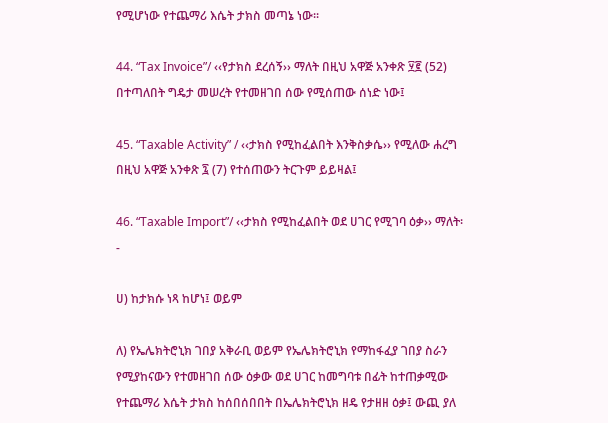የሚሆነው የተጨማሪ እሴት ታክስ መጣኔ ነው፡፡

44. “Tax Invoice”/ ‹‹የታክስ ደረሰኝ›› ማለት በዚህ አዋጅ አንቀጽ ፶፪ (52) በተጣለበት ግዴታ መሠረት የተመዘገበ ሰው የሚሰጠው ሰነድ ነው፤

45. “Taxable Activity” / ‹‹ታክስ የሚከፈልበት እንቅስቃሴ›› የሚለው ሐረግ በዚህ አዋጅ አንቀጽ ፯ (7) የተሰጠውን ትርጉም ይይዛል፤

46. “Taxable Import”/ ‹‹ታክስ የሚከፈልበት ወደ ሀገር የሚገባ ዕቃ›› ማለት፡-

ሀ) ከታክሱ ነጻ ከሆነ፤ ወይም

ለ) የኤሌክትሮኒክ ገበያ አቅራቢ ወይም የኤሌክትሮኒክ የማከፋፈያ ገበያ ስራን የሚያከናውን የተመዘገበ ሰው ዕቃው ወደ ሀገር ከመግባቱ በፊት ከተጠቃሚው የተጨማሪ እሴት ታክስ ከሰበሰበበት በኤሌክትሮኒክ ዘዴ የታዘዘ ዕቃ፤ ውጪ ያለ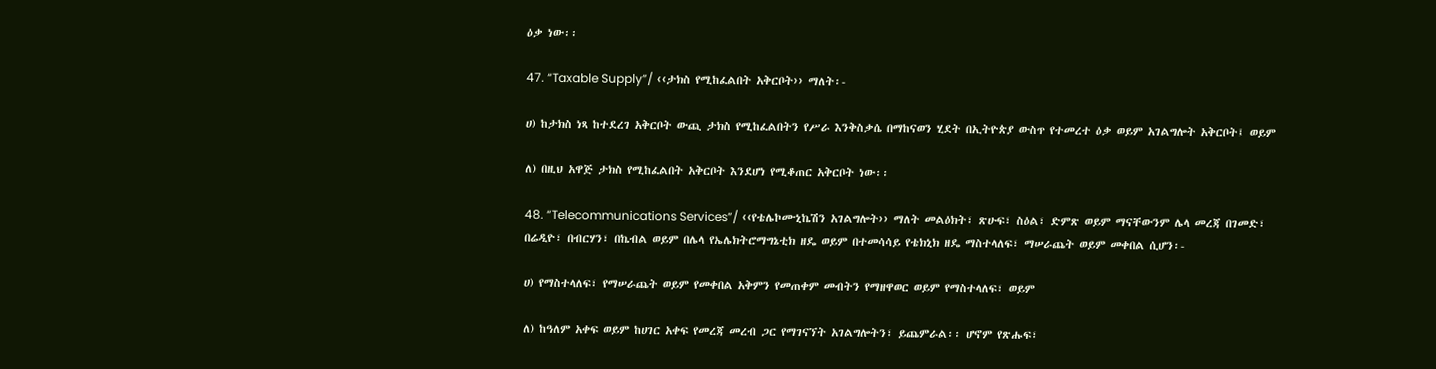ዕቃ ነው፡፡

47. “Taxable Supply”/ ‹‹ታክስ የሚከፈልበት አቅርቦት›› ማለት፡-

ሀ) ከታክስ ነጻ ከተደረገ አቅርቦት ውጪ ታክስ የሚከፈልበትን የሥራ እንቅስቃሴ በማከናወን ሂደት በኢትዮጵያ ውስጥ የተመረተ ዕቃ ወይም አገልግሎት አቅርቦት፤ ወይም

ለ) በዚህ አዋጅ ታክስ የሚከፈልበት አቅርቦት እንደሆነ የሚቆጠር አቅርቦት ነው፡፡

48. “Telecommunications Services”/ ‹‹የቴሌኮሙኒኬሽን አገልግሎት›› ማለት መልዕክት፣ ጽሁፍ፣ ስዕል፣ ድምጽ ወይም ማናቸውንም ሌላ መረጃ በገመድ፣ በሬዲዮ፣ በብርሃን፣ በኬብል ወይም በሌላ የኤሌክትሮማግኔቲክ ዘዴ ወይም በተመሳሳይ የቴክኒክ ዘዴ ማስተላለፍ፣ ማሠራጨት ወይም መቀበል ሲሆን፡-

ሀ) የማስተላለፍ፣ የማሠራጨት ወይም የመቀበል አቅምን የመጠቀም መብትን የማዘዋወር ወይም የማስተላለፍ፣ ወይም

ለ) ከዓለም አቀፍ ወይም ከሀገር አቀፍ የመረጃ መረብ ጋር የማገናኘት አገልግሎትን፣ ይጨምራል፡፡ ሆኖም የጽሑፍ፣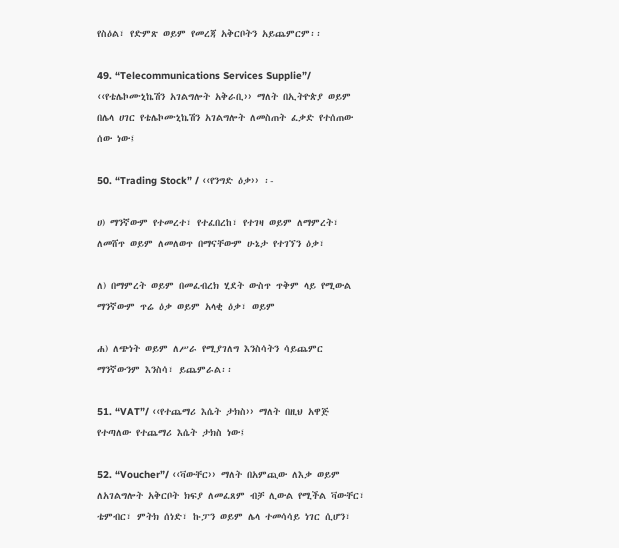የስዕል፣ የድምጽ ወይም የመረጃ አቅርቦትን አይጨምርም፡፡

49. “Telecommunications Services Supplie”/ ‹‹የቴሌኮሙኒኬሽን አገልግሎት አቅራቢ›› ማለት በኢትዮጵያ ወይም በሌላ ሀገር የቴሌኮሙኒኬሽን አገልግሎት ለመስጠት ፈቃድ የተሰጠው ሰው ነው፤

50. “Trading Stock” / ‹‹የንግድ ዕቃ›› ፡-

ሀ) ማንኛውም የተመረተ፣ የተፈበረከ፣ የተገዛ ወይም ለማምረት፣ ለመሸጥ ወይም ለመለወጥ በማናቸውም ሁኔታ የተገኘን ዕቃ፣

ለ) በማምረት ወይም በመፈብረክ ሂደት ውስጥ ጥቅም ላይ የሚውል ማንኛውም ጥሬ ዕቃ ወይም አላቂ ዕቃ፣ ወይም

ሐ) ለጭነት ወይም ለሥራ የሚያገለግ እንስሳትን ሳይጨምር ማንኛውንም እንስሳ፣ ይጨምራል፡፡

51. “VAT”/ ‹‹የተጨማሪ እሴት ታክስ›› ማለት በዚህ አዋጅ የተጣለው የተጨማሪ እሴት ታክስ ነው፤

52. “Voucher”/ ‹‹ቫውቸር›› ማለት በአምጪው ለእቃ ወይም ለአገልግሎት አቅርቦት ክፍያ ለመፈጸም ብቻ ሊውል የሚችል ቫውቸር፣ ቴምብር፣ ምትክ ሰነድ፣ ኩፓን ወይም ሌላ ተመሳሳይ ነገር ሲሆን፣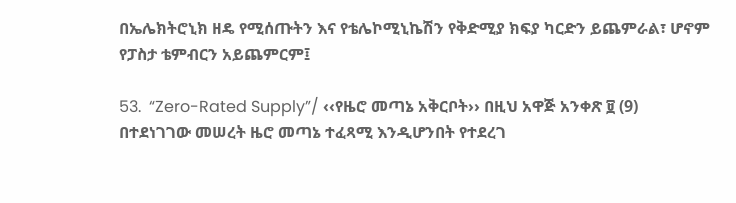በኤሌክትሮኒክ ዘዴ የሚሰጡትን እና የቴሌኮሚኒኬሽን የቅድሚያ ክፍያ ካርድን ይጨምራል፣ ሆኖም የፓስታ ቴምብርን አይጨምርም፤

53.  “Zero-Rated Supply”/ ‹‹የዜሮ መጣኔ አቅርቦት›› በዚህ አዋጅ አንቀጽ ፱ (9) በተደነገገው መሠረት ዜሮ መጣኔ ተፈጻሚ እንዲሆንበት የተደረገ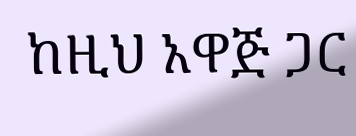ከዚህ አዋጅ ጋር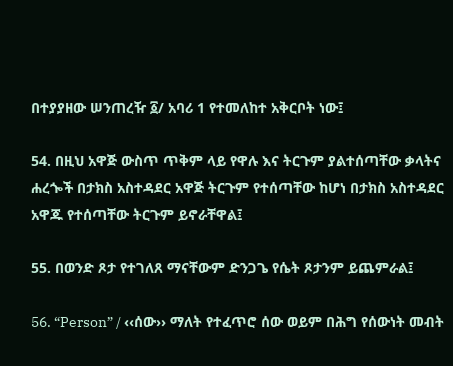በተያያዘው ሠንጠረዥ ፩/ አባሪ 1 የተመለከተ አቅርቦት ነው፤

54. በዚህ አዋጅ ውስጥ ጥቅም ላይ የዋሉ እና ትርጉም ያልተሰጣቸው ቃላትና ሐረጐች በታክስ አስተዳደር አዋጅ ትርጉም የተሰጣቸው ከሆነ በታክስ አስተዳደር አዋጁ የተሰጣቸው ትርጉም ይኖራቸዋል፤

55. በወንድ ጾታ የተገለጸ ማናቸውም ድንጋጌ የሴት ጾታንም ይጨምራል፤

56. “Person” / ‹‹ሰው›› ማለት የተፈጥሮ ሰው ወይም በሕግ የሰውነት መብት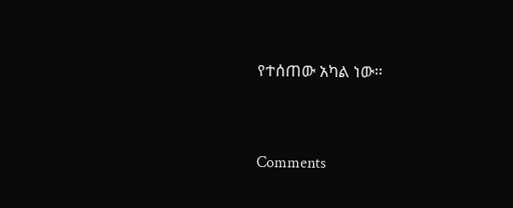የተሰጠው አካል ነው፡፡


Comments